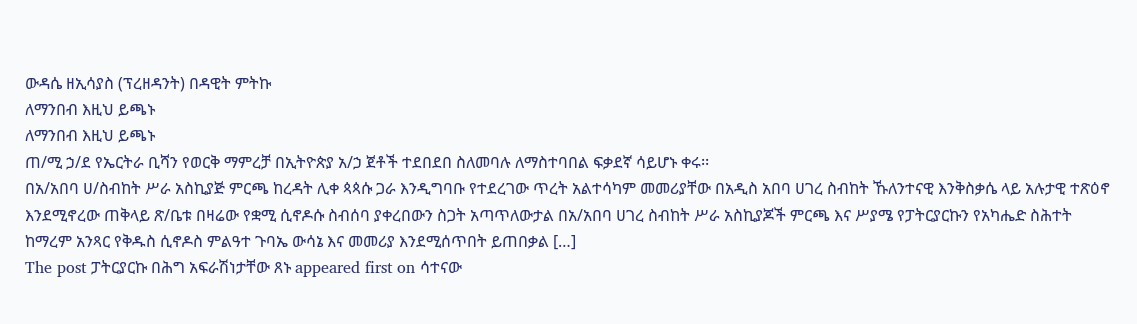ውዳሴ ዘኢሳያስ (ፕረዘዳንት) በዳዊት ምትኩ
ለማንበብ እዚህ ይጫኑ
ለማንበብ እዚህ ይጫኑ
ጠ/ሚ ኃ/ደ የኤርትራ ቢሻን የወርቅ ማምረቻ በኢትዮጵያ አ/ኃ ጀቶች ተደበደበ ስለመባሉ ለማስተባበል ፍቃደኛ ሳይሆኑ ቀሩ፡፡
በአ/አበባ ሀ/ስብከት ሥራ አስኪያጅ ምርጫ ከረዳት ሊቀ ጳጳሱ ጋራ እንዲግባቡ የተደረገው ጥረት አልተሳካም መመሪያቸው በአዲስ አበባ ሀገረ ስብከት ኹለንተናዊ እንቅስቃሴ ላይ አሉታዊ ተጽዕኖ እንደሚኖረው ጠቅላይ ጽ/ቤቱ በዛሬው የቋሚ ሲኖዶሱ ስብሰባ ያቀረበውን ስጋት አጣጥለውታል በአ/አበባ ሀገረ ስብከት ሥራ አስኪያጆች ምርጫ እና ሥያሜ የፓትርያርኩን የአካሔድ ስሕተት ከማረም አንጻር የቅዱስ ሲኖዶስ ምልዓተ ጉባኤ ውሳኔ እና መመሪያ እንደሚሰጥበት ይጠበቃል […]
The post ፓትርያርኩ በሕግ አፍራሽነታቸው ጸኑ appeared first on ሳተናው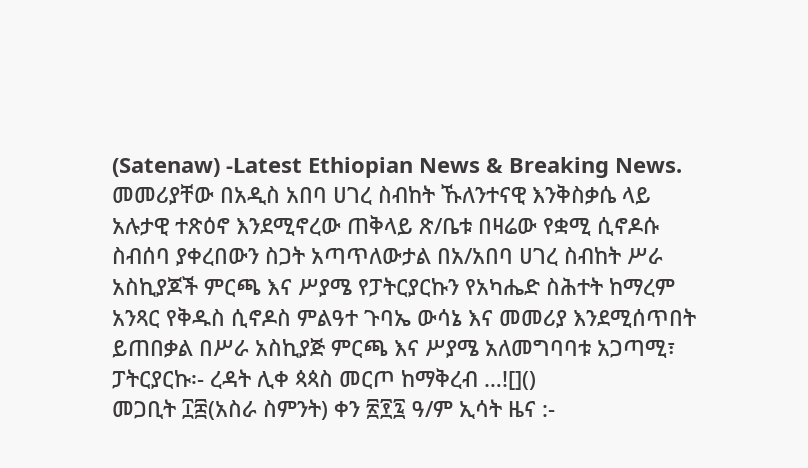(Satenaw) -Latest Ethiopian News & Breaking News.
መመሪያቸው በአዲስ አበባ ሀገረ ስብከት ኹለንተናዊ እንቅስቃሴ ላይ አሉታዊ ተጽዕኖ እንደሚኖረው ጠቅላይ ጽ/ቤቱ በዛሬው የቋሚ ሲኖዶሱ ስብሰባ ያቀረበውን ስጋት አጣጥለውታል በአ/አበባ ሀገረ ስብከት ሥራ አስኪያጆች ምርጫ እና ሥያሜ የፓትርያርኩን የአካሔድ ስሕተት ከማረም አንጻር የቅዱስ ሲኖዶስ ምልዓተ ጉባኤ ውሳኔ እና መመሪያ እንደሚሰጥበት ይጠበቃል በሥራ አስኪያጅ ምርጫ እና ሥያሜ አለመግባባቱ አጋጣሚ፣ ፓትርያርኩ፡- ረዳት ሊቀ ጳጳስ መርጦ ከማቅረብ …![]()
መጋቢት ፲፰(አስራ ስምንት) ቀን ፳፻፯ ዓ/ም ኢሳት ዜና :-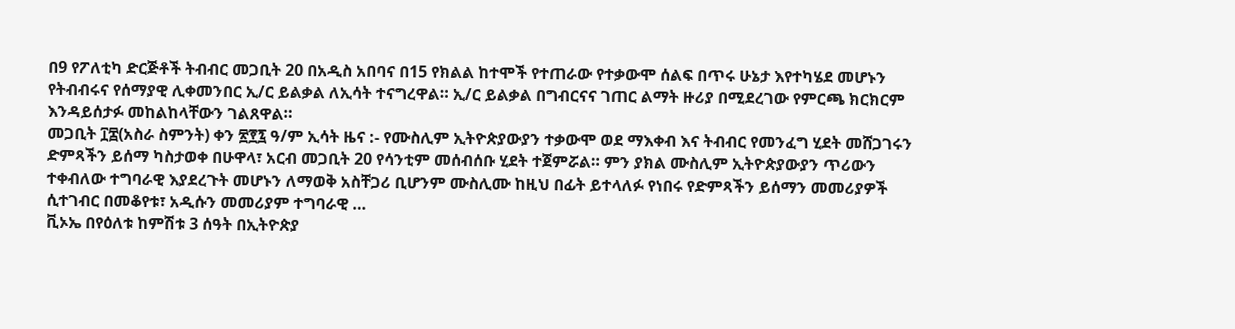በ9 የፖለቲካ ድርጅቶች ትብብር መጋቢት 20 በአዲስ አበባና በ15 የክልል ከተሞች የተጠራው የተቃውሞ ሰልፍ በጥሩ ሁኔታ እየተካሄደ መሆኑን የትብብሩና የሰማያዊ ሊቀመንበር ኢ/ር ይልቃል ለኢሳት ተናግረዋል። ኢ/ር ይልቃል በግብርናና ገጠር ልማት ዙሪያ በሚደረገው የምርጫ ክርክርም እንዳይሰታፉ መከልከላቸውን ገልጸዋል።
መጋቢት ፲፰(አስራ ስምንት) ቀን ፳፻፯ ዓ/ም ኢሳት ዜና :- የሙስሊም ኢትዮጵያውያን ተቃውሞ ወደ ማእቀብ እና ትብብር የመንፈግ ሂደት መሸጋገሩን ድምጻችን ይሰማ ካስታወቀ በሁዋላ፣ አርብ መጋቢት 20 የሳንቲም መሰብሰቡ ሂደት ተጀምሯል። ምን ያክል ሙስሊም ኢትዮጵያውያን ጥሪውን ተቀብለው ተግባራዊ እያደረጉት መሆኑን ለማወቅ አስቸጋሪ ቢሆንም ሙስሊሙ ከዚህ በፊት ይተላለፉ የነበሩ የድምጻችን ይሰማን መመሪያዎች ሲተገብር በመቆየቱ፣ አዲሱን መመሪያም ተግባራዊ …
ቪኦኤ በየዕለቱ ከምሽቱ 3 ሰዓት በኢትዮጵያ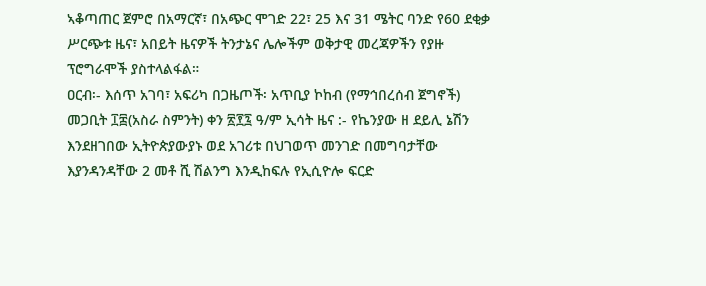ኣቆጣጠር ጀምሮ በአማርኛ፣ በአጭር ሞገድ 22፣ 25 እና 31 ሜትር ባንድ የ60 ደቂቃ ሥርጭቱ ዜና፣ አበይት ዜናዎች ትንታኔና ሌሎችም ወቅታዊ መረጃዎችን የያዙ ፕሮግራሞች ያስተላልፋል።
ዐርብ፡- እሰጥ አገባ፣ አፍሪካ በጋዜጦች፡ አጥቢያ ኮከብ (የማኅበረሰብ ጀግኖች)
መጋቢት ፲፰(አስራ ስምንት) ቀን ፳፻፯ ዓ/ም ኢሳት ዜና :- የኬንያው ዘ ደይሊ ኔሽን እንደዘገበው ኢትዮጵያውያኑ ወደ አገሪቱ በህገወጥ መንገድ በመግባታቸው እያንዳንዳቸው 2 መቶ ሺ ሽልንግ እንዲከፍሉ የኢሲዮሎ ፍርድ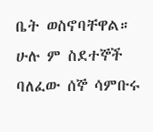ቤት ወስኖባቸዋል። ሁሉ ም ስደተኞች ባለፈው ሰኞ ሳምቡሩ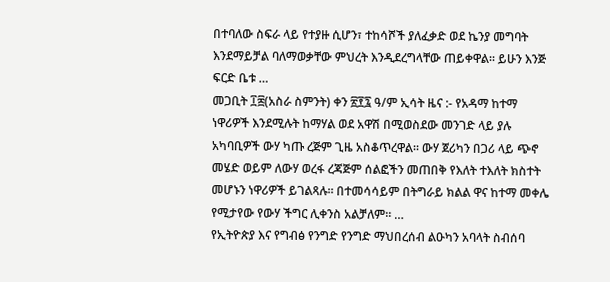በተባለው ስፍራ ላይ የተያዙ ሲሆን፣ ተከሳሾች ያለፈቃድ ወደ ኬንያ መግባት እንደማይቻል ባለማወቃቸው ምህረት እንዲደረግላቸው ጠይቀዋል። ይሁን እንጅ ፍርድ ቤቱ …
መጋቢት ፲፰(አስራ ስምንት) ቀን ፳፻፯ ዓ/ም ኢሳት ዜና :- የአዳማ ከተማ ነዋሪዎች እንደሚሉት ከማሃል ወደ አዋሽ በሚወስደው መንገድ ላይ ያሉ አካባቢዎች ውሃ ካጡ ረጅም ጊዜ አስቆጥረዋል። ውሃ ጀሪካን በጋሪ ላይ ጭኖ መሄድ ወይም ለውሃ ወረፋ ረጃጅም ሰልፎችን መጠበቅ የእለት ተእለት ክስተት መሆኑን ነዋሪዎች ይገልጻሉ። በተመሳሳይም በትግራይ ክልል ዋና ከተማ መቀሌ የሚታየው የውሃ ችግር ሊቀንስ አልቻለም። …
የኢትዮጵያ እና የግብፅ የንግድ የንግድ ማህበረሰብ ልዑካን አባላት ስብሰባ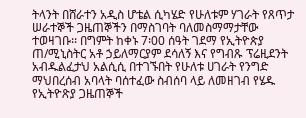ትላንት በሸራተን አዲስ ሆቴል ሲካሄድ የሁለቱም ሃገራት የጸጥታ ሠራተኞች ጋዜጠኞችን በማስገባት ባለመስማማታቸው ተወዛገቡ፡፡ በግምት ከቀኑ 7፡00 ሰዓት ገደማ የኢትዮጵያ ጠ/ሚኒስትር አቶ ኃይለማርያም ደሳለኝ እና የግብጹ ፕሬዚደንት አብዱልፈታህ አልሲሲ በተገኙበት የሁለቱ ሀገራት የንግድ ማህበረሰብ አባላት ባሰተፈው ስብሰባ ላይ ለመዘገብ የሄዱ የኢትዮጽያ ጋዜጠኞች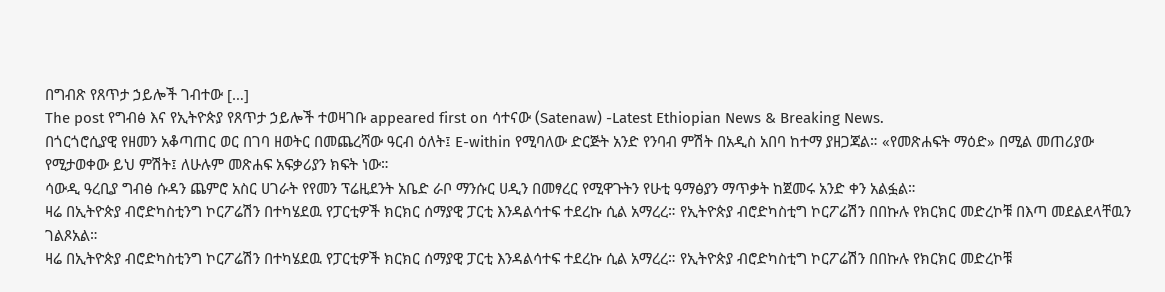በግብጽ የጸጥታ ኃይሎች ገብተው […]
The post የግብፅ እና የኢትዮጵያ የጸጥታ ኃይሎች ተወዛገቡ appeared first on ሳተናው (Satenaw) -Latest Ethiopian News & Breaking News.
በጎርጎሮሲያዊ የዘመን አቆጣጠር ወር በገባ ዘወትር በመጨረሻው ዓርብ ዕለት፤ E-within የሚባለው ድርጅት አንድ የንባብ ምሽት በአዲስ አበባ ከተማ ያዘጋጃል። «የመጽሐፍት ማዕድ» በሚል መጠሪያው የሚታወቀው ይህ ምሽት፤ ለሁሉም መጽሐፍ አፍቃሪያን ክፍት ነው።
ሳውዲ ዓረቢያ ግብፅ ሱዳን ጨምሮ አስር ሀገራት የየመን ፕሬዚደንት አቤድ ራቦ ማንሱር ሀዲን በመፃረር የሚዋጉትን የሁቲ ዓማፅያን ማጥቃት ከጀመሩ አንድ ቀን አልፏል።
ዛሬ በኢትዮጵያ ብሮድካስቲንግ ኮርፖሬሽን በተካሄደዉ የፓርቲዎች ክርክር ሰማያዊ ፓርቲ እንዳልሳተፍ ተደረኩ ሲል አማረረ። የኢትዮጵያ ብሮድካስቲግ ኮርፖሬሽን በበኩሉ የክርክር መድረኮቹ በእጣ መደልደላቸዉን ገልጾአል።
ዛሬ በኢትዮጵያ ብሮድካስቲንግ ኮርፖሬሽን በተካሄደዉ የፓርቲዎች ክርክር ሰማያዊ ፓርቲ እንዳልሳተፍ ተደረኩ ሲል አማረረ። የኢትዮጵያ ብሮድካስቲግ ኮርፖሬሽን በበኩሉ የክርክር መድረኮቹ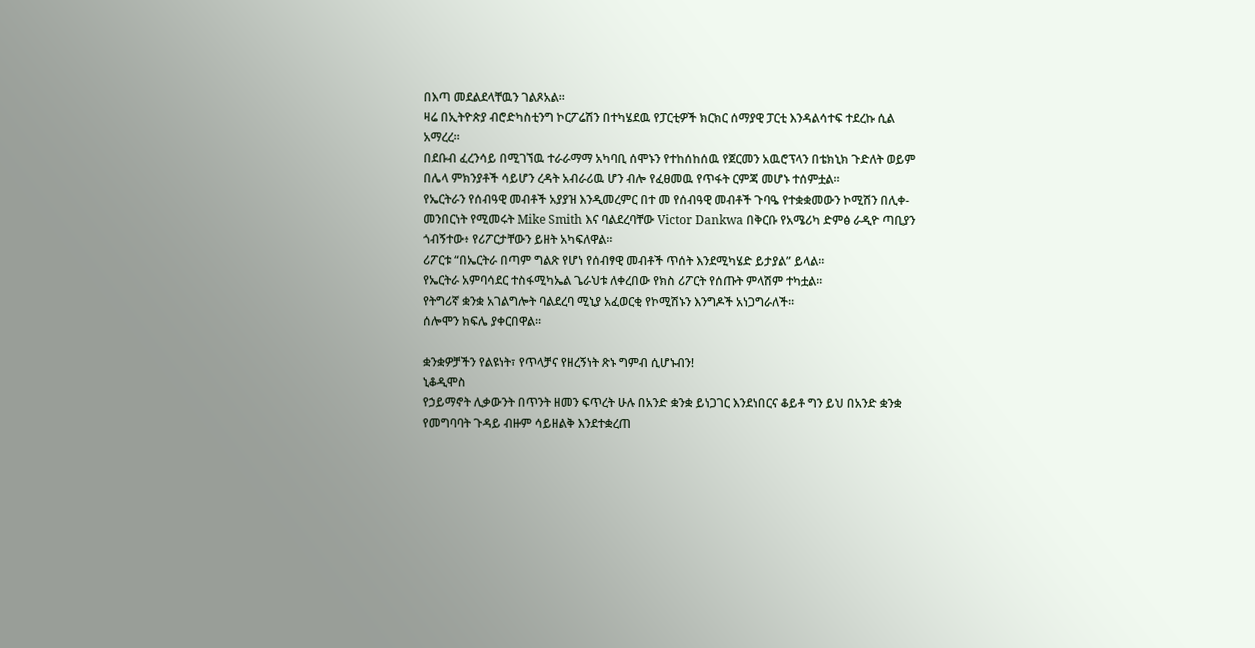በእጣ መደልደላቸዉን ገልጾአል።
ዛሬ በኢትዮጵያ ብሮድካስቲንግ ኮርፖሬሽን በተካሄደዉ የፓርቲዎች ክርክር ሰማያዊ ፓርቲ እንዳልሳተፍ ተደረኩ ሲል አማረረ።
በደቡብ ፈረንሳይ በሚገኘዉ ተራራማማ አካባቢ ሰሞኑን የተከሰከሰዉ የጀርመን አዉሮፕላን በቴክኒክ ጉድለት ወይም በሌላ ምክንያቶች ሳይሆን ረዳት አብራሪዉ ሆን ብሎ የፈፀመዉ የጥፋት ርምጃ መሆኑ ተሰምቷል።
የኤርትራን የሰብዓዊ መብቶች አያያዝ እንዲመረምር በተ መ የሰብዓዊ መብቶች ጉባዔ የተቋቋመውን ኮሚሽን በሊቀ-መንበርነት የሚመሩት Mike Smith እና ባልደረባቸው Victor Dankwa በቅርቡ የአሜሪካ ድምፅ ራዲዮ ጣቢያን ጎብኝተው፥ የሪፖርታቸውን ይዘት አካፍለዋል።
ሪፖርቱ “በኤርትራ በጣም ግልጽ የሆነ የሰብፃዊ መብቶች ጥሰት እንደሚካሄድ ይታያል” ይላል።
የኤርትራ አምባሳደር ተስፋሚካኤል ጌራህቱ ለቀረበው የክስ ሪፖርት የሰጡት ምላሽም ተካቷል።
የትግሪኛ ቋንቋ አገልግሎት ባልደረባ ሚኒያ አፈወርቂ የኮሚሽኑን እንግዶች አነጋግራለች።
ሰሎሞን ክፍሌ ያቀርበዋል።

ቋንቋዎቻችን የልዩነት፣ የጥላቻና የዘረኝነት ጽኑ ግምብ ሲሆኑብን!
ኒቆዲሞስ
የኃይማኖት ሊቃውንት በጥንት ዘመን ፍጥረት ሁሉ በአንድ ቋንቋ ይነጋገር እንደነበርና ቆይቶ ግን ይህ በአንድ ቋንቋ የመግባባት ጉዳይ ብዙም ሳይዘልቅ እንደተቋረጠ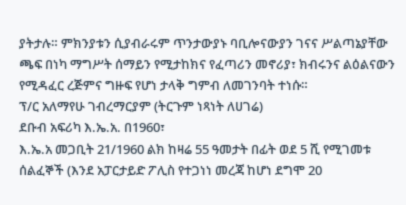ያትታሉ። ምክንያቱን ሲያብራሩም ጥንታውያኑ ባቢሎናውያን ገናና ሥልጣኔያቸው ጫፍ በነካ ማግሥት ሰማይን የሚታከክና የፈጣሪን መኖሪያ፣ ክብሩንና ልዕልናውን የሚዳፈር ረጅምና ግዙፍ የሆነ ታላቅ ግምብ ለመገንባት ተነሱ።
ፕ/ር አለማየሁ ገብረማርያም (ትርጉም ነጻነት ለሀገሬ)
ደቡብ አፍሪካ እ.ኤ.አ. በ1960፣
እ.ኤ.አ መጋቢት 21/1960 ልክ ከዛሬ 55 ዓመታት በፊት ወደ 5 ሺ የሚገመቱ ሰልፈኞች (እንደ አፓርታይድ ፖሊስ የተጋነነ መረጃ ከሆነ ደግሞ 20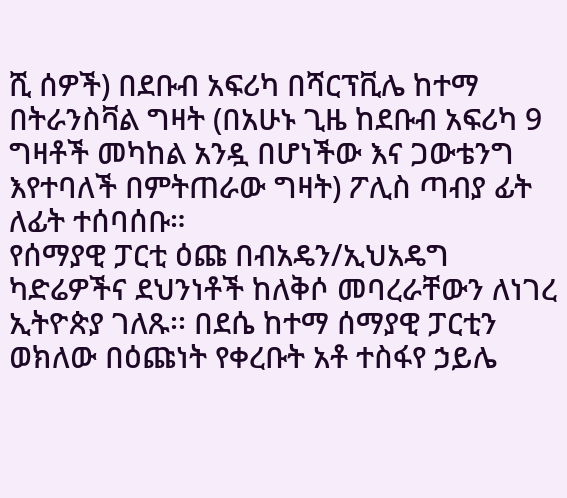ሺ ሰዎች) በደቡብ አፍሪካ በሻርፕቪሌ ከተማ በትራንስቫል ግዛት (በአሁኑ ጊዜ ከደቡብ አፍሪካ 9 ግዛቶች መካከል አንዷ በሆነችው እና ጋውቴንግ እየተባለች በምትጠራው ግዛት) ፖሊስ ጣብያ ፊት ለፊት ተሰባሰቡ።
የሰማያዊ ፓርቲ ዕጩ በብአዴን/ኢህአዴግ ካድሬዎችና ደህንነቶች ከለቅሶ መባረራቸውን ለነገረ ኢትዮጵያ ገለጹ፡፡ በደሴ ከተማ ሰማያዊ ፓርቲን ወክለው በዕጩነት የቀረቡት አቶ ተስፋየ ኃይሌ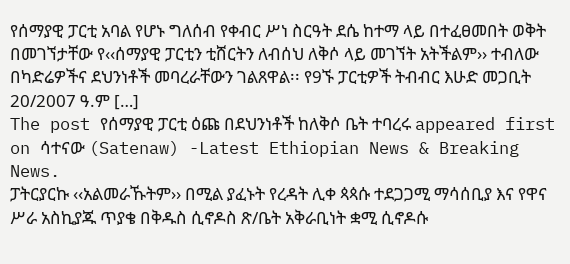የሰማያዊ ፓርቲ አባል የሆኑ ግለሰብ የቀብር ሥነ ስርዓት ደሴ ከተማ ላይ በተፈፀመበት ወቅት በመገኘታቸው የ‹‹ሰማያዊ ፓርቲን ቲሸርትን ለብሰህ ለቅሶ ላይ መገኘት አትችልም›› ተብለው በካድሬዎችና ደህንነቶች መባረራቸውን ገልጸዋል፡፡ የ9ኙ ፓርቲዎች ትብብር እሁድ መጋቢት 20/2007 ዓ.ም […]
The post የሰማያዊ ፓርቲ ዕጩ በደህንነቶች ከለቅሶ ቤት ተባረሩ appeared first on ሳተናው (Satenaw) -Latest Ethiopian News & Breaking News.
ፓትርያርኩ ‹‹አልመራኹትም›› በሚል ያፈኑት የረዳት ሊቀ ጳጳሱ ተደጋጋሚ ማሳሰቢያ እና የዋና ሥራ አስኪያጁ ጥያቄ በቅዱስ ሲኖዶስ ጽ/ቤት አቅራቢነት ቋሚ ሲኖዶሱ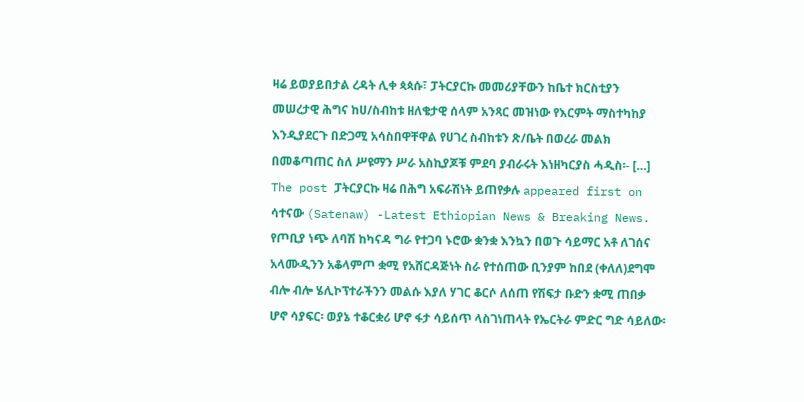ዛሬ ይወያይበታል ረዳት ሊቀ ጳጳሱ፣ ፓትርያርኩ መመሪያቸውን ከቤተ ክርስቲያን መሠረታዊ ሕግና ከሀ/ስብከቱ ዘለቄታዊ ሰላም አንጻር መዝነው የእርምት ማስተካከያ እንዲያደርጉ በድጋሚ አሳስበዋቸዋል የሀገረ ስብከቱን ጽ/ቤት በወረራ መልክ በመቆጣጠር ስለ ሥዩማን ሥራ አስኪያጆቹ ምደባ ያብራሩት እነዘካርያስ ሓዲስ፡- […]
The post ፓትርያርኩ ዛሬ በሕግ አፍራሽነት ይጠየቃሉ appeared first on ሳተናው (Satenaw) -Latest Ethiopian News & Breaking News.
የጦቢያ ነጭ ለባሽ ከካናዳ ግራ የተጋባ ኑሮው ቋንቋ እንኳን በወጉ ሳይማር አቶ ለገሰና አላሙዲንን አቆላምጦ ቋሚ የአሸርዳጅነት ስራ የተሰጠው ቢንያም ከበደ (ቀለለ)ደግሞ ብሎ ብሎ ሄሊኮፕተራችንን መልሱ እያለ ሃገር ቆርሶ ለሰጠ የሽፍታ ቡድን ቋሚ ጠበቃ ሆኖ ሳያፍር፡ ወያኔ ተቆርቋሪ ሆኖ ፋታ ሳይሰጥ ላስገነጠላት የኤርትራ ምድር ግድ ሳይለው፡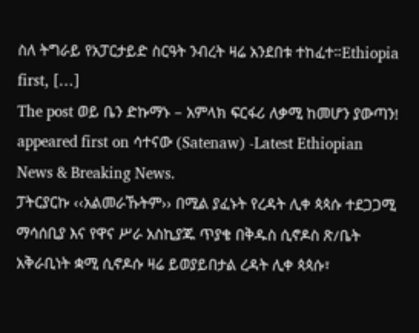ስለ ትግራይ የአፓርታይድ ስርዓት ንብረት ዛሬ አንደበቱ ተከፈተ።Ethiopia first, […]
The post ወይ ቤን ድኩማኑ – አምላክ ፍርፋሪ ለቃሚ ከመሆን ያውጣን! appeared first on ሳተናው (Satenaw) -Latest Ethiopian News & Breaking News.
ፓትርያርኩ ‹‹አልመራኹትም›› በሚል ያፈኑት የረዳት ሊቀ ጳጳሱ ተደጋጋሚ ማሳሰቢያ እና የዋና ሥራ አስኪያጁ ጥያቄ በቅዱስ ሲኖዶስ ጽ/ቤት አቅራቢነት ቋሚ ሲኖዶሱ ዛሬ ይወያይበታል ረዳት ሊቀ ጳጳሱ፣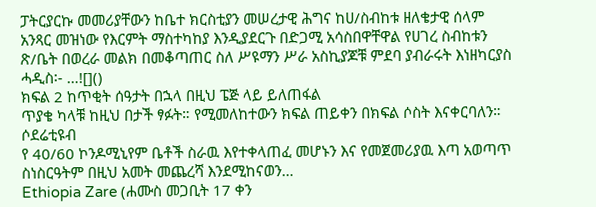ፓትርያርኩ መመሪያቸውን ከቤተ ክርስቲያን መሠረታዊ ሕግና ከሀ/ስብከቱ ዘለቄታዊ ሰላም አንጻር መዝነው የእርምት ማስተካከያ እንዲያደርጉ በድጋሚ አሳስበዋቸዋል የሀገረ ስብከቱን ጽ/ቤት በወረራ መልክ በመቆጣጠር ስለ ሥዩማን ሥራ አስኪያጆቹ ምደባ ያብራሩት እነዘካርያስ ሓዲስ፡- …![]()
ክፍል 2 ከጥቂት ሰዓታት በኋላ በዚህ ፔጅ ላይ ይለጠፋል
ጥያቄ ካላቹ ከዚህ በታች ፃፉት። የሚመለከተውን ክፍል ጠይቀን በክፍል ሶስት እናቀርባለን።
ሶደሬቲዩብ
የ 40/60 ኮንዶሚኒየም ቤቶች ስራዉ እየተቀላጠፈ መሆኑን እና የመጀመሪያዉ እጣ አወጣጥ ስነስርዓትም በዚህ አመት መጨረሻ እንደሚከናወን…
Ethiopia Zare (ሐሙስ መጋቢት 17 ቀን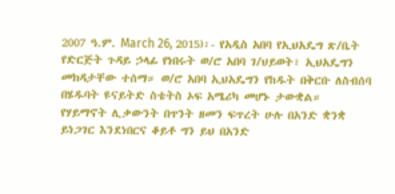2007 ዓ.ም. March 26, 2015)፡- የአዲስ አበባ የኢህአዴግ ጽ/ቤት የድርጅት ጉዳይ ኃላፊ የነበሩት ወ/ሮ አበባ ገ/ህይወት፣ ኢህአዴግን መክዳታቸው ተሰማ። ወ/ሮ አበባ ኢህአዴግን የከዱት በቅርቡ ለስብሰባ በሄዱባት ዩናይትድ ስቴትስ ኦፍ አሜሪካ መሆኑ ታውቋል።
የሃይማኖት ሊቃውንት በጥንት ዘመን ፍጥረት ሁሉ በአንድ ቋንቋ ይነጋገር እንደነበርና ቆይቶ ግን ይህ በአንድ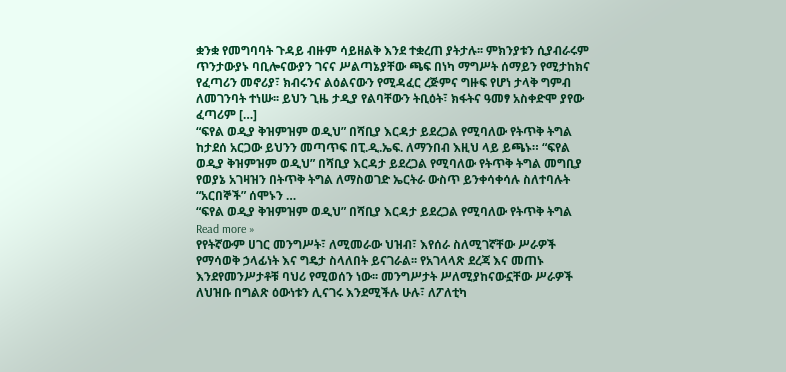ቋንቋ የመግባባት ጉዳይ ብዙም ሳይዘልቅ እንደ ተቋረጠ ያትታሉ፡፡ ምክንያቱን ሲያብራሩም ጥንታውያኑ ባቢሎናውያን ገናና ሥልጣኔያቸው ጫፍ በነካ ማግሥት ሰማይን የሚታከክና የፈጣሪን መኖሪያ፣ ክብሩንና ልዕልናውን የሚዳፈር ረጅምና ግዙፍ የሆነ ታላቅ ግምብ ለመገንባት ተነሡ፡፡ ይህን ጊዜ ታዲያ የልባቸውን ትቢዕት፣ ክፋትና ዓመፃ አስቀድሞ ያየው ፈጣሪም […]
“ፍየል ወዲያ ቅዝምዝም ወዲህ” በሻቢያ እርዳታ ይደረጋል የሚባለው የትጥቅ ትግል ከታደሰ አርጋው ይህንን መጣጥፍ በፒ.ዲ.ኤፍ. ለማንበብ እዚህ ላይ ይጫኑ። “ፍየል ወዲያ ቅዝምዝም ወዲህ” በሻቢያ እርዳታ ይደረጋል የሚባለው የትጥቅ ትግል መግቢያ የወያኔ አገዛዝን በትጥቅ ትግል ለማስወገድ ኤርትራ ውስጥ ይንቀሳቀሳሉ ስለተባሉት “አርበኞች” ሰሞኑን …
“ፍየል ወዲያ ቅዝምዝም ወዲህ” በሻቢያ እርዳታ ይደረጋል የሚባለው የትጥቅ ትግል Read more »
የየትኛውም ሀገር መንግሥት፣ ለሚመራው ህዝብ፣ እየሰራ ስለሚገኛቸው ሥራዎች የማሳወቅ ኃላፊነት እና ግዴታ ስላለበት ይናገራል፡፡ የአገላላጽ ደረጃ እና መጠኑ እንደየመንሥታቶቹ ባህሪ የሚወሰን ነው፡፡ መንግሥታት ሥለሚያከናውኗቸው ሥራዎች ለህዝቡ በግልጽ ዕውነቱን ሊናገሩ እንደሚችሉ ሁሉ፣ ለፖለቲካ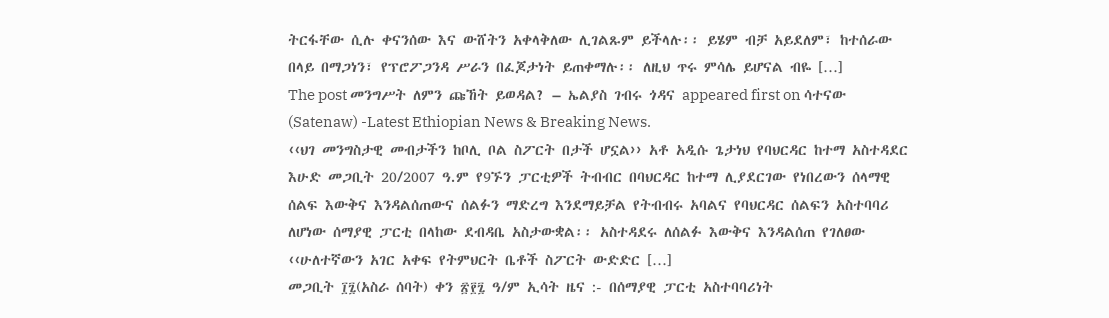ትርፋቸው ሲሉ ቀናንሰው እና ውሸትን አቀላቅለው ሊገልጹም ይችላሉ፡፡ ይሄም ብቻ አይደለም፣ ከተሰራው በላይ በማጋነን፣ የፕሮፖጋንዳ ሥራን በፈጆታነት ይጠቀማሉ፡፡ ለዚህ ጥሩ ምሳሌ ይሆናል ብዬ […]
The post መንግሥት ለምን ጩኸት ይወዳል? – ኤልያስ ገብሩ ጎዳና appeared first on ሳተናው (Satenaw) -Latest Ethiopian News & Breaking News.
‹‹ህገ መንግስታዊ መብታችን ከቦሊ ቦል ስፖርት በታች ሆኗል›› አቶ አዲሱ ጌታነህ የባህርዳር ከተማ አስተዳደር እሁድ መጋቢት 20/2007 ዓ.ም የ9ኙን ፓርቲዎች ትብብር በባህርዳር ከተማ ሊያደርገው የነበረውን ሰላማዊ ሰልፍ እውቅና እንዳልሰጠውና ሰልፉን ማድረግ እንደማይቻል የትብብሩ አባልና የባህርዳር ሰልፍን አስተባባሪ ለሆነው ሰማያዊ ፓርቲ በላከው ደብዳቤ አስታውቋል፡፡ አስተዳደሩ ለሰልፉ እውቅና እንዳልሰጠ የገለፀው ‹‹ሁለተኛውን አገር አቀፍ የትምህርት ቤቶች ስፖርት ውድድር […]
መጋቢት ፲፯(አስራ ሰባት) ቀን ፳፻፯ ዓ/ም ኢሳት ዜና :- በሰማያዊ ፓርቲ አስተባባሪነት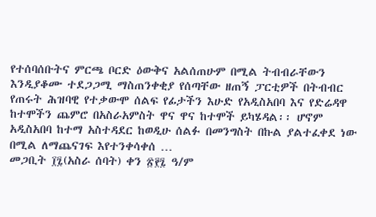የተሰባሰቡትና ምርጫ ቦርድ ዕውቅና አልሰጠሁም በሚል ትብብራቸውን እንዲያቆሙ ተደጋጋሚ ማስጠንቀቂያ የሰጣቸው ዘጠኝ ፓርቲዎች በትብብር የጠሩት ሕዝባዊ የተቃውሞ ሰልፍ የፊታችን እሁድ የአዲስአበባ እና የድሬዳዋ ከተሞችን ጨምሮ በአስራአምስት ዋና ዋና ከተሞች ይካሄዳል፡፡ ሆኖም አዲስአበባ ከተማ አስተዳደር ከወዲሁ ሰልፉ በመንግስት በኩል ያልተፈቀደ ነው በሚል ለማጨናገፍ እየተንቀሳቀሰ …
መጋቢት ፲፯(አስራ ሰባት) ቀን ፳፻፯ ዓ/ም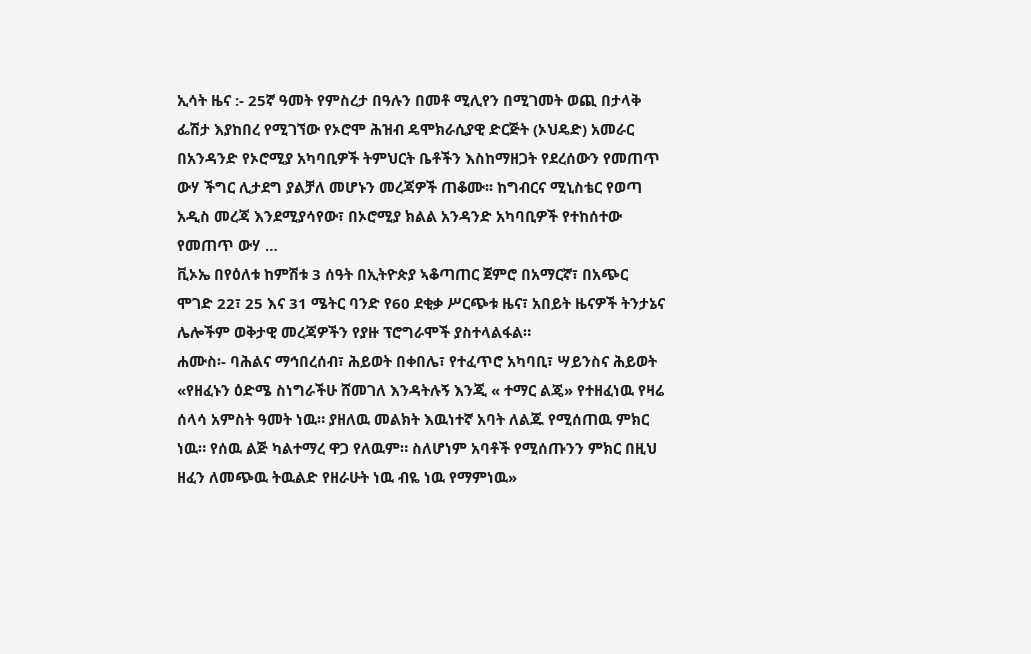ኢሳት ዜና :- 25ኛ ዓመት የምስረታ በዓሉን በመቶ ሚሊየን በሚገመት ወጪ በታላቅ ፌሽታ እያከበረ የሚገኘው የኦሮሞ ሕዝብ ዴሞክራሲያዊ ድርጅት (ኦህዴድ) አመራር በአንዳንድ የኦሮሚያ አካባቢዎች ትምህርት ቤቶችን እስከማዘጋት የደረሰውን የመጠጥ ውሃ ችግር ሊታደግ ያልቻለ መሆኑን መረጃዎች ጠቆሙ፡፡ ከግብርና ሚኒስቴር የወጣ አዲስ መረጃ እንደሚያሳየው፣ በኦሮሚያ ክልል አንዳንድ አካባቢዎች የተከሰተው የመጠጥ ውሃ …
ቪኦኤ በየዕለቱ ከምሽቱ 3 ሰዓት በኢትዮጵያ ኣቆጣጠር ጀምሮ በአማርኛ፣ በአጭር ሞገድ 22፣ 25 እና 31 ሜትር ባንድ የ60 ደቂቃ ሥርጭቱ ዜና፣ አበይት ዜናዎች ትንታኔና ሌሎችም ወቅታዊ መረጃዎችን የያዙ ፕሮግራሞች ያስተላልፋል።
ሐሙስ፡- ባሕልና ማኅበረሰብ፣ ሕይወት በቀበሌ፣ የተፈጥሮ አካባቢ፣ ሣይንስና ሕይወት
«የዘፈኑን ዕድሜ ስነግራችሁ ሸመገለ እንዳትሉኝ እንጂ « ተማር ልጄ» የተዘፈነዉ የዛሬ ሰላሳ አምስት ዓመት ነዉ። ያዘለዉ መልክት እዉነተኛ አባት ለልጁ የሚሰጠዉ ምክር ነዉ። የሰዉ ልጅ ካልተማረ ዋጋ የለዉም። ስለሆነም አባቶች የሚሰጡንን ምክር በዚህ ዘፈን ለመጭዉ ትዉልድ የዘራሁት ነዉ ብዬ ነዉ የማምነዉ»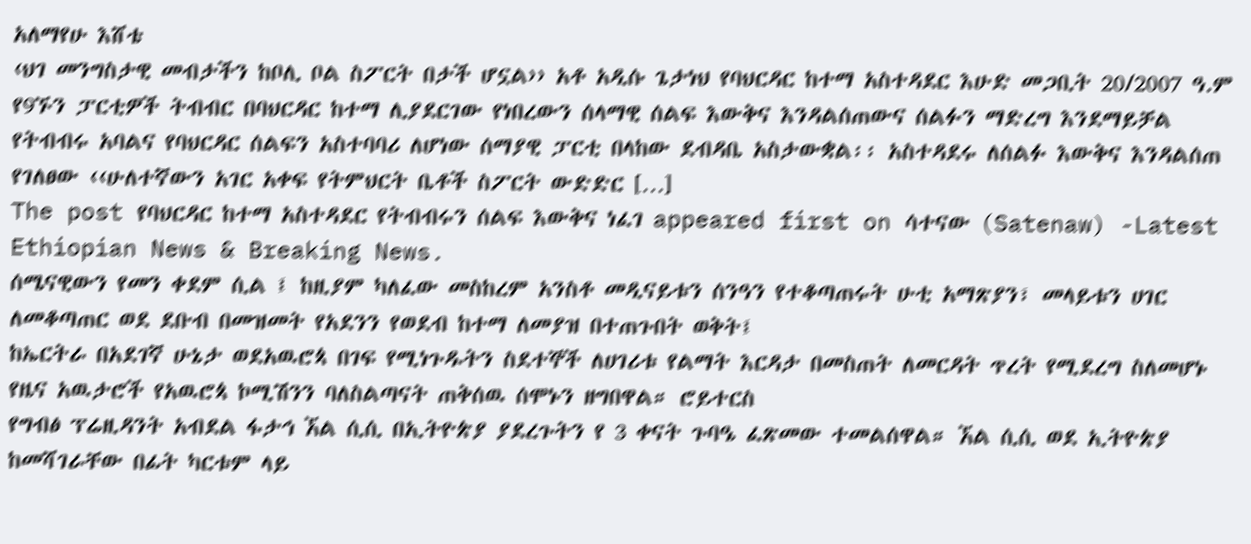አለማየሁ እሸቴ
‹ህገ መንግስታዊ መብታችን ከቦሊ ቦል ስፖርት በታች ሆኗል›› አቶ አዲሱ ጌታነህ የባህርዳር ከተማ አስተዳደር እሁድ መጋቢት 20/2007 ዓ.ም የ9ኙን ፓርቲዎች ትብብር በባህርዳር ከተማ ሊያደርገው የነበረውን ሰላማዊ ሰልፍ እውቅና እንዳልሰጠውና ሰልፉን ማድረግ እንደማይቻል የትብብሩ አባልና የባህርዳር ሰልፍን አስተባባሪ ለሆነው ሰማያዊ ፓርቲ በላከው ደብዳቤ አስታውቋል፡፡ አስተዳደሩ ለሰልፉ እውቅና እንዳልሰጠ የገለፀው ‹‹ሁለተኛውን አገር አቀፍ የትምህርት ቤቶች ስፖርት ውድድር […]
The post የባህርዳር ከተማ አስተዳደር የትብብሩን ሰልፍ እውቅና ነፈገ appeared first on ሳተናው (Satenaw) -Latest Ethiopian News & Breaking News.
ሰሜናዊውን የመን ቀደም ሲል ፤ ከዚያም ካለፈው መስከረም አንስቶ መዲናይቱን ሰንዓን የተቆጣጠሩት ሁቲ አማጽያን፣ መላይቱን ሀገር ለመቆጣጠር ወደ ደቡብ በመዝመት የአደንን የወደብ ከተማ ለመያዝ በተጠጉበት ወቅት፤
ከኤርትራ በአደገኛ ሁኔታ ወደአዉሮጳ በገፍ የሚነጉዱትን ስደተኞች ለሀገሪቱ የልማት እርዳታ በመስጠት ለመርዳት ጥረት የሚደረግ ስለመሆኑ የዜና አዉታሮች የአዉሮጳ ኮሚሽንን ባለስልጣናት ጠቅሰዉ ሰሞኑን ዘግበዋል። ሮይተርስ
የግብፅ ፕሬዚዳንት አብደል ፋታኅ ኧል ሲሲ በኢትዮጵያ ያደረጉትን የ 3 ቀናት ጉባዔ ፈጽመው ተመልሰዋል። ኧል ሲሲ ወደ ኢትዮጵያ ከመሻገራቸው በፊት ካርቱም ላይ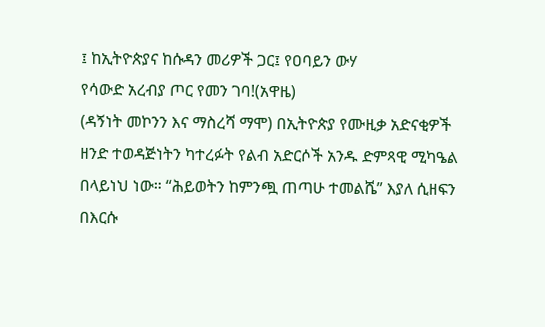፤ ከኢትዮጵያና ከሱዳን መሪዎች ጋር፤ የዐባይን ውሃ
የሳውድ አረብያ ጦር የመን ገባ!(አዋዜ)
(ዳኝነት መኮንን እና ማስረሻ ማሞ) በኢትዮጵያ የሙዚቃ አድናቂዎች ዘንድ ተወዳጅነትን ካተረፉት የልብ አድርሶች አንዱ ድምጻዊ ሚካዔል በላይነህ ነው። “ሕይወትን ከምንጯ ጠጣሁ ተመልሼ” እያለ ሲዘፍን በእርሱ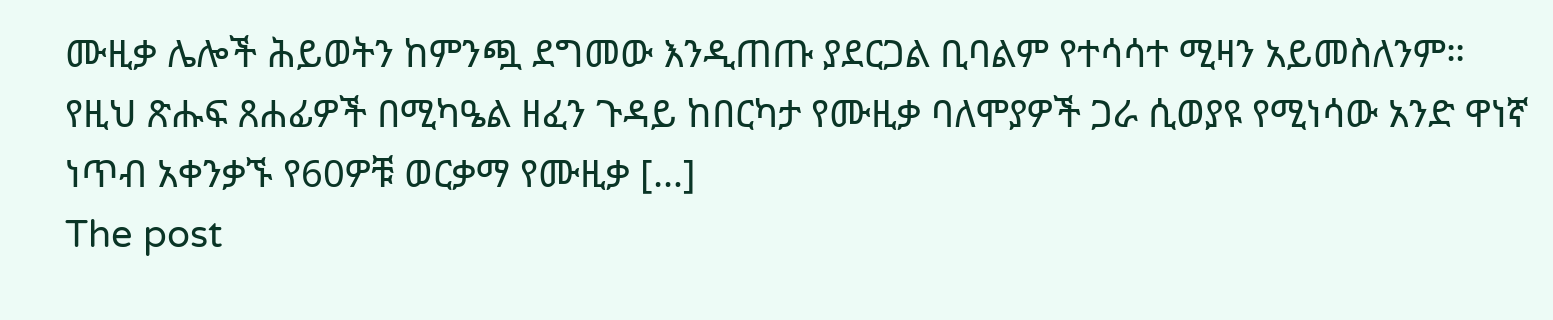ሙዚቃ ሌሎች ሕይወትን ከምንጯ ደግመው እንዲጠጡ ያደርጋል ቢባልም የተሳሳተ ሚዛን አይመስለንም። የዚህ ጽሑፍ ጸሐፊዎች በሚካዔል ዘፈን ጉዳይ ከበርካታ የሙዚቃ ባለሞያዎች ጋራ ሲወያዩ የሚነሳው አንድ ዋነኛ ነጥብ አቀንቃኙ የ60ዎቹ ወርቃማ የሙዚቃ […]
The post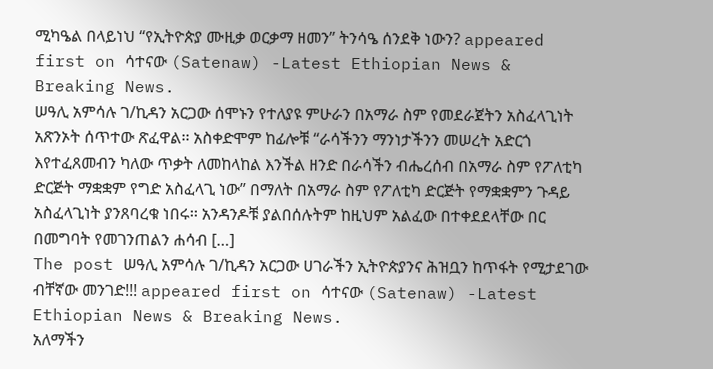ሚካዔል በላይነህ “የኢትዮጵያ ሙዚቃ ወርቃማ ዘመን” ትንሳዔ ሰንደቅ ነውን? appeared first on ሳተናው (Satenaw) -Latest Ethiopian News & Breaking News.
ሠዓሊ አምሳሉ ገ/ኪዳን አርጋው ሰሞኑን የተለያዩ ምሁራን በአማራ ስም የመደራጀትን አስፈላጊነት አጽንኦት ሰጥተው ጽፈዋል፡፡ አስቀድሞም ከፊሎቹ “ራሳችንን ማንነታችንን መሠረት አድርጎ እየተፈጸመብን ካለው ጥቃት ለመከላከል እንችል ዘንድ በራሳችን ብሔረሰብ በአማራ ስም የፖለቲካ ድርጅት ማቋቋም የግድ አስፈላጊ ነው” በማለት በአማራ ስም የፖለቲካ ድርጅት የማቋቋምን ጉዳይ አስፈላጊነት ያንጸባረቁ ነበሩ፡፡ አንዳንዶቹ ያልበሰሉትም ከዚህም አልፈው በተቀደደላቸው በር በመግባት የመገንጠልን ሐሳብ […]
The post ሠዓሊ አምሳሉ ገ/ኪዳን አርጋው ሀገራችን ኢትዮጵያንና ሕዝቧን ከጥፋት የሚታደገው ብቸኛው መንገድ!!! appeared first on ሳተናው (Satenaw) -Latest Ethiopian News & Breaking News.
አለማችን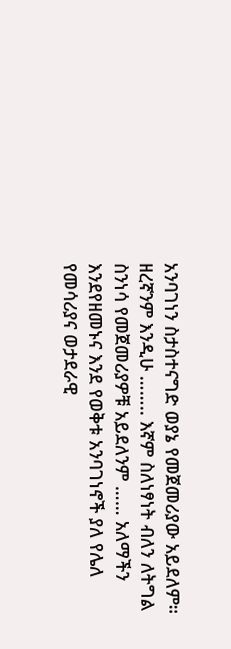አንባገነን ስታስተናግድ ወያኔ የመጀመሪያው አይደለም። ዘረኛንም እንዲሁ …….. እኛም ስለነፃነት ብለን ለትግል ስንነሳ የመጀመሪያዎቹ አይደለንም …… አለማችን እንደየዘመኑና እንደ የወቅቱ አንባገነኖች ያለ የሌለ የመሳሪያና ወታደራዊ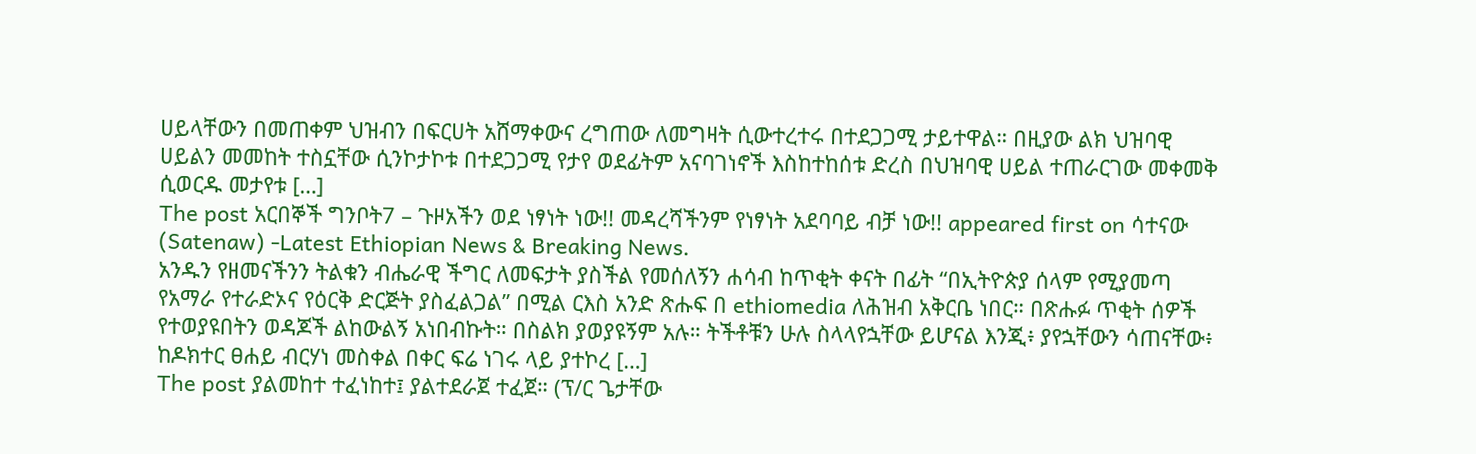ሀይላቸውን በመጠቀም ህዝብን በፍርሀት አሸማቀውና ረግጠው ለመግዛት ሲውተረተሩ በተደጋጋሚ ታይተዋል። በዚያው ልክ ህዝባዊ ሀይልን መመከት ተስኗቸው ሲንኮታኮቱ በተደጋጋሚ የታየ ወደፊትም አናባገነኖች እስከተከሰቱ ድረስ በህዝባዊ ሀይል ተጠራርገው መቀመቅ ሲወርዱ መታየቱ […]
The post አርበኞች ግንቦት7 – ጉዞአችን ወደ ነፃነት ነው!! መዳረሻችንም የነፃነት አደባባይ ብቻ ነው!! appeared first on ሳተናው (Satenaw) -Latest Ethiopian News & Breaking News.
አንዱን የዘመናችንን ትልቁን ብሔራዊ ችግር ለመፍታት ያስችል የመሰለኝን ሐሳብ ከጥቂት ቀናት በፊት “በኢትዮጵያ ሰላም የሚያመጣ የአማራ የተራድኦና የዕርቅ ድርጅት ያስፈልጋል” በሚል ርእስ አንድ ጽሑፍ በ ethiomedia ለሕዝብ አቅርቤ ነበር። በጽሑፉ ጥቂት ሰዎች የተወያዩበትን ወዳጆች ልከውልኝ አነበብኩት። በስልክ ያወያዩኝም አሉ። ትችቶቹን ሁሉ ስላላየኋቸው ይሆናል እንጂ፥ ያየኋቸውን ሳጠናቸው፥ ከዶክተር ፀሐይ ብርሃነ መስቀል በቀር ፍሬ ነገሩ ላይ ያተኮረ […]
The post ያልመከተ ተፈነከተ፤ ያልተደራጀ ተፈጀ። (ፕ/ር ጌታቸው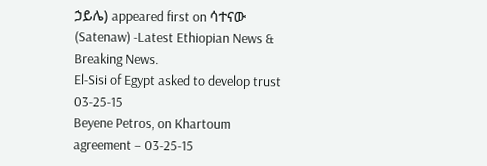ኃይሌ) appeared first on ሳተናው (Satenaw) -Latest Ethiopian News & Breaking News.
El-Sisi of Egypt asked to develop trust 03-25-15
Beyene Petros, on Khartoum agreement – 03-25-15